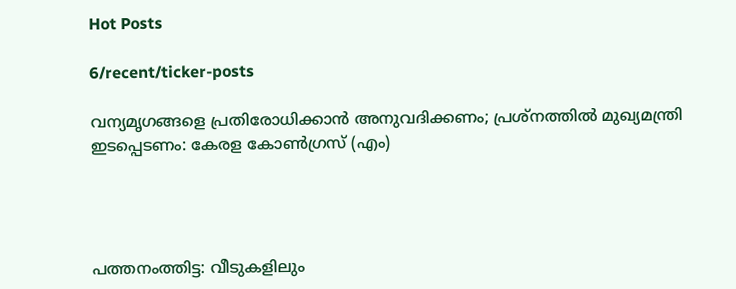Hot Posts

6/recent/ticker-posts

വന്യമൃഗങ്ങളെ പ്രതിരോധിക്കാന്‍ അനുവദിക്കണം; പ്രശ്‌നത്തില്‍ മുഖ്യമന്ത്രി ഇടപ്പെടണം: കേരള കോണ്‍ഗ്രസ് (എം)




പത്തനംത്തിട്ട: വീടുകളിലും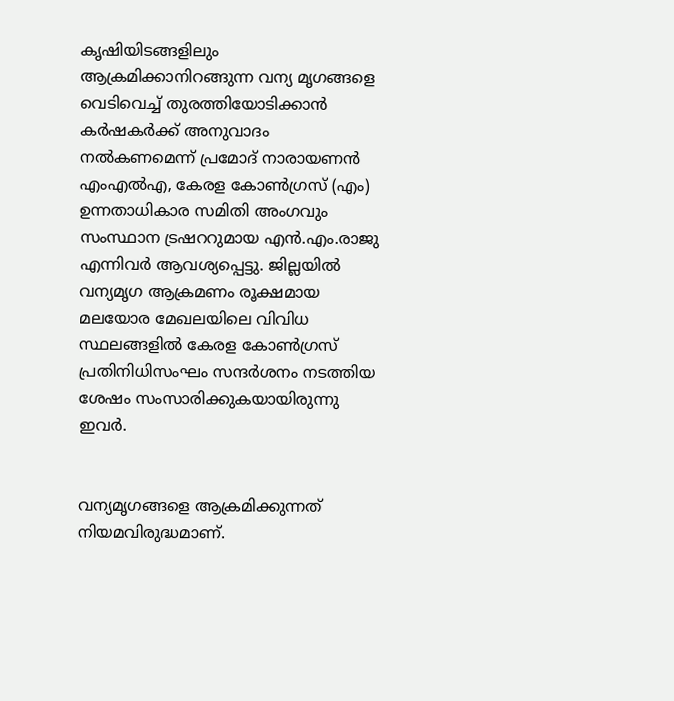കൃഷിയിടങ്ങളിലും ആക്രമിക്കാനിറങ്ങുന്ന വന്യ മൃഗങ്ങളെ വെടിവെച്ച് തുരത്തിയോടിക്കാന്‍ കര്‍ഷകര്‍ക്ക് അനുവാദം നല്‍കണമെന്ന് പ്രമോദ് നാരായണന്‍ എംഎല്‍എ, കേരള കോണ്‍ഗ്രസ് (എം) ഉന്നതാധികാര സമിതി അംഗവും സംസ്ഥാന ട്രഷററുമായ എന്‍.എം.രാജു എന്നിവര്‍ ആവശ്യപ്പെട്ടു. ജില്ലയില്‍ വന്യമൃഗ ആക്രമണം രൂക്ഷമായ മലയോര മേഖലയിലെ വിവിധ സ്ഥലങ്ങളില്‍ കേരള കോണ്‍ഗ്രസ് പ്രതിനിധിസംഘം സന്ദര്‍ശനം നടത്തിയ ശേഷം സംസാരിക്കുകയായിരുന്നു ഇവര്‍.


വന്യമൃഗങ്ങളെ ആക്രമിക്കുന്നത് നിയമവിരുദ്ധമാണ്.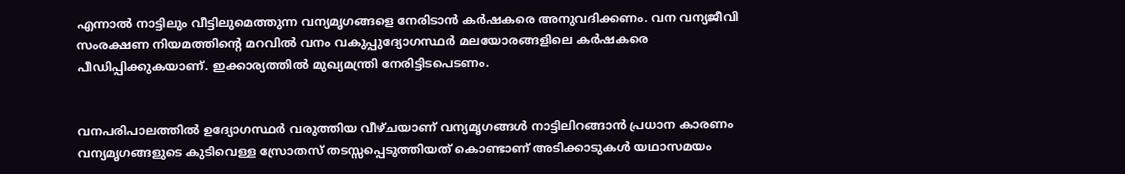എന്നാല്‍ നാട്ടിലും വീട്ടിലുമെത്തുന്ന വന്യമൃഗങ്ങളെ നേരിടാന്‍ കര്‍ഷകരെ അനുവദിക്കണം. വന വന്യജീവി സംരക്ഷണ നിയമത്തിന്റെ മറവില്‍ വനം വകുപ്പുദ്യോഗസ്ഥര്‍ മലയോരങ്ങളിലെ കര്‍ഷകരെ പീഡിപ്പിക്കുകയാണ്. ഇക്കാര്യത്തില്‍ മുഖ്യമന്ത്രി നേരിട്ടിടപെടണം.


വനപരിപാലത്തില്‍ ഉദ്യോഗസ്ഥര്‍ വരുത്തിയ വീഴ്ചയാണ് വന്യമൃഗങ്ങള്‍ നാട്ടിലിറങ്ങാന്‍ പ്രധാന കാരണം വന്യമൃഗങ്ങളുടെ കുടിവെള്ള സ്രോതസ് തടസ്സപ്പെടുത്തിയത് കൊണ്ടാണ് അടിക്കാടുകള്‍ യഥാസമയം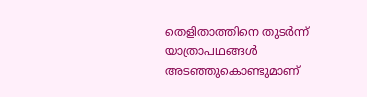തെളിതാത്തിനെ തുടര്‍ന്ന് യാത്രാപഥങ്ങള്‍ അടഞ്ഞുകൊണ്ടുമാണ്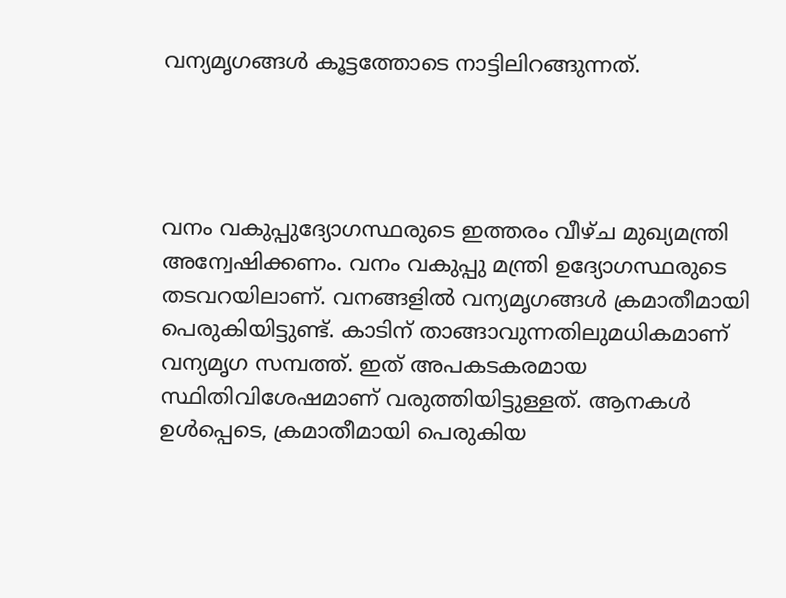വന്യമൃഗങ്ങള്‍ കൂട്ടത്തോടെ നാട്ടിലിറങ്ങുന്നത്.




വനം വകുപ്പുദ്യോഗസ്ഥരുടെ ഇത്തരം വീഴ്ച മുഖ്യമന്ത്രി  അന്വേഷിക്കണം. വനം വകുപ്പു മന്ത്രി ഉദ്യോഗസ്ഥരുടെ തടവറയിലാണ്. വനങ്ങളില്‍ വന്യമൃഗങ്ങള്‍ ക്രമാതീമായി പെരുകിയിട്ടുണ്ട്. കാടിന് താങ്ങാവുന്നതിലുമധികമാണ് വന്യമൃഗ സമ്പത്ത്. ഇത് അപകടകരമായ സ്ഥിതിവിശേഷമാണ് വരുത്തിയിട്ടുള്ളത്. ആനകള്‍ ഉള്‍പ്പെടെ, ക്രമാതീമായി പെരുകിയ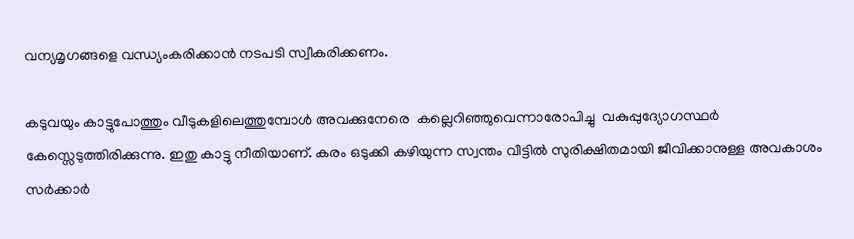വന്യമൃഗങ്ങളെ വന്ധ്യംകരിക്കാന്‍ നടപടി സ്വീകരിക്കണം.

കടുവയും കാട്ടുപോത്തും വീടുകളിലെത്തുമ്പോള്‍ അവക്കുനേരെ  കല്ലെറിഞ്ഞുവെന്നാരോപിച്ചു  വകുപ്പുദ്യോഗസ്ഥര്‍ കേസ്സെടുത്തിരിക്കുന്നു. ഇതു കാട്ടു നീതിയാണ്. കരം ഒടുക്കി കഴിയുന്ന സ്വന്തം വീട്ടില്‍ സുരിക്ഷിതമായി ജീവിക്കാനുള്ള അവകാശം സര്‍ക്കാര്‍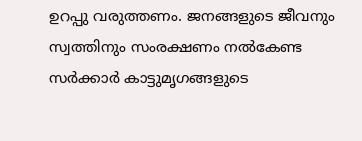ഉറപ്പു വരുത്തണം. ജനങ്ങളുടെ ജീവനും സ്വത്തിനും സംരക്ഷണം നല്‍കേണ്ട സര്‍ക്കാര്‍ കാട്ടുമൃഗങ്ങളുടെ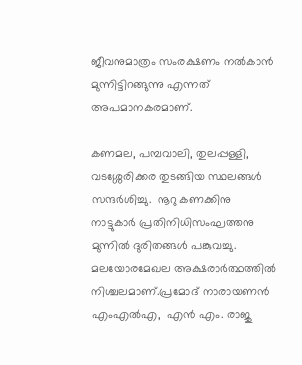ജീവനുമാത്രം സംരക്ഷണം നല്‍കാന്‍ മുന്നിട്ടിറങ്ങുന്നു എന്നത് അപമാനകരമാണ്.

കണമല, പമ്പവാലി, തുലപ്പള്ളി, വടശ്ശേരിക്കര തുടങ്ങിയ സ്ഥലങ്ങള്‍ സന്ദര്‍ശിച്ചു.  നൂറു കണക്കിനു നാട്ടുകാര്‍ പ്രതിനിധിസംഘത്തനു മുന്നില്‍ ദുരിതങ്ങള്‍ പങ്കുവച്ചു. മലയോരമേഖല അക്ഷരാര്‍ത്ഥത്തില്‍ നിശ്ചലമാണ്.പ്രമോദ് നാരായണന്‍ എംഎല്‍എ,  എന്‍ എം. രാജു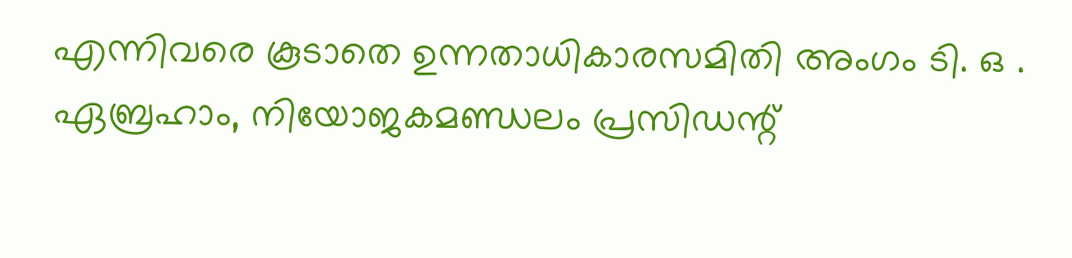എന്നിവരെ കൂടാതെ ഉന്നതാധികാരസമിതി അംഗം ടി. ഒ . ഏബ്രഹാം, നിയോജകമണ്ഡലം പ്രസിഡന്റ്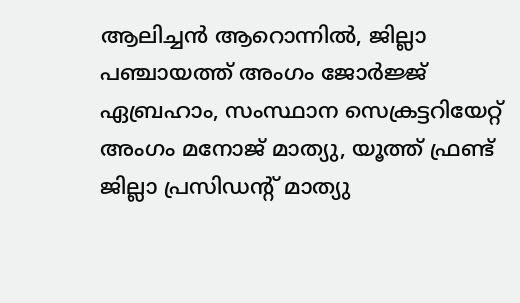ആലിച്ചന്‍ ആറൊന്നില്‍, ജില്ലാ പഞ്ചായത്ത് അംഗം ജോര്‍ജ്ജ് ഏബ്രഹാം, സംസ്ഥാന സെക്രട്ടറിയേറ്റ്  അംഗം മനോജ് മാത്യു, യൂത്ത് ഫ്രണ്ട് ജില്ലാ പ്രസിഡന്റ് മാത്യു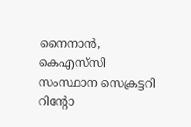നൈനാന്‍, കെഎസ്‌സി  സംസ്ഥാന സെക്രട്ടറി റിന്റോ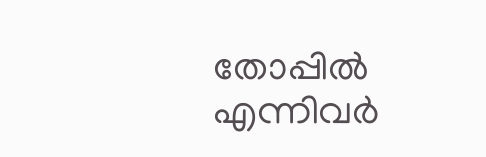തോപ്പില്‍ എന്നിവര്‍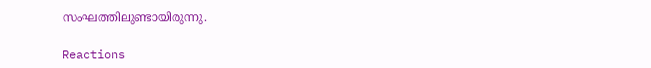സംഘത്തിലുണ്ടായിരുന്നു.

Reactions